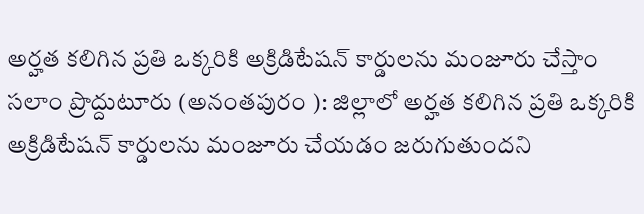అర్హత కలిగిన ప్రతి ఒక్కరికి అక్రిడిటేషన్ కార్డులను మంజూరు చేస్తాం
సలాం ప్రొద్దుటూరు (అనంతపురం ): జిల్లాలో అర్హత కలిగిన ప్రతి ఒక్కరికి అక్రిడిటేషన్ కార్డులను మంజూరు చేయడం జరుగుతుందని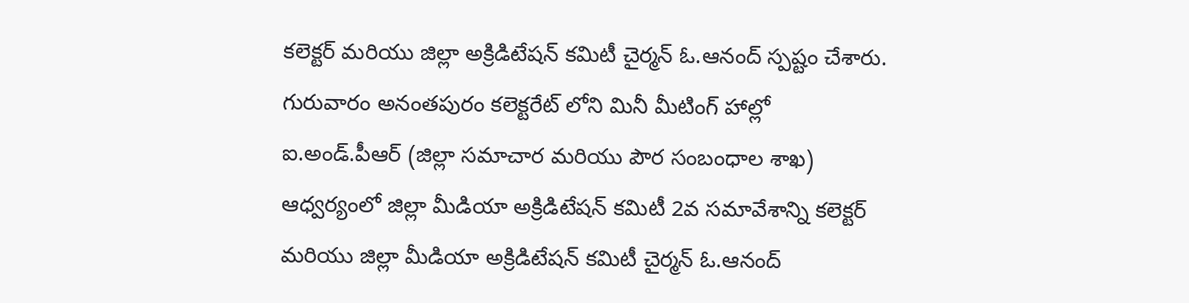కలెక్టర్ మరియు జిల్లా అక్రిడిటేషన్ కమిటీ చైర్మన్ ఓ.ఆనంద్ స్పష్టం చేశారు. గురువారం అనంతపురం కలెక్టరేట్ లోని మినీ మీటింగ్ హాల్లో ఐ.అండ్.పీఆర్ (జిల్లా సమాచార మరియు పౌర సంబంధాల శాఖ) ఆధ్వర్యంలో జిల్లా మీడియా అక్రిడిటేషన్ కమిటీ 2వ సమావేశాన్ని కలెక్టర్ మరియు జిల్లా మీడియా అక్రిడిటేషన్ కమిటీ చైర్మన్ ఓ.ఆనంద్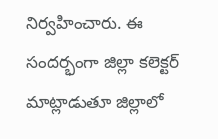నిర్వహించారు. ఈ సందర్భంగా జిల్లా కలెక్టర్ మాట్లాడుతూ జిల్లాలో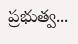ప్రభుత్వ...